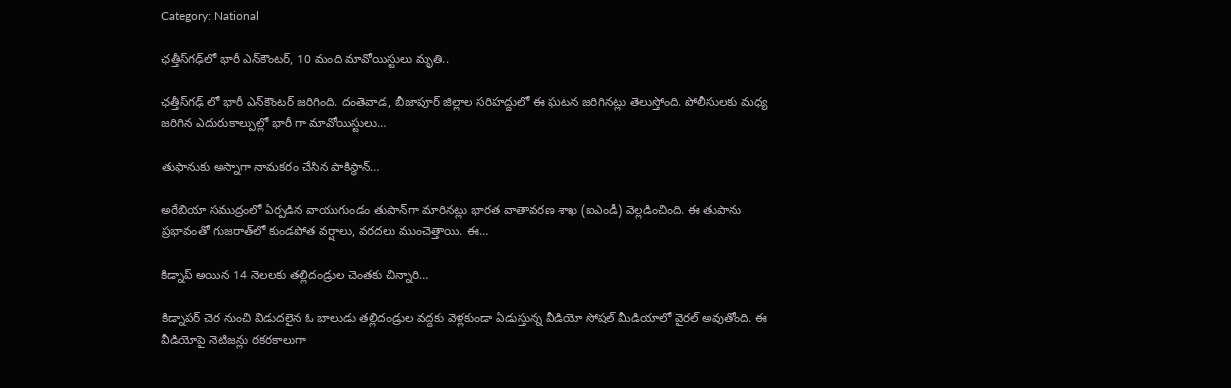Category: National

ఛ‌త్తీస్‌గ‌ఢ్‌లో భారీ ఎన్‌కౌంట‌ర్, 10 మంది మావోయిస్టులు మృతి..

ఛత్తీస్‌గఢ్ లో భారీ ఎన్‌కౌంటర్ జరిగింది. దంతెవాడ‌, బీజాపూర్ జిల్లాల స‌రిహ‌ద్దులో ఈ ఘటన జరిగినట్లు తెలుస్తోంది. పోలీసులకు మధ్య జరిగిన ఎదురుకాల్పుల్లో భారీ గా మావోయిస్టులు…

తుఫానుకు అస్నాగా నామకరం చేసిన పాకిస్థాన్…

అరేబియా సముద్రంలో ఏర్పడిన వాయుగుండం తుపాన్‌గా మారినట్లు భారత వాతావరణ శాఖ (ఐఎండీ) వెల్లడించింది. ఈ తుపాను ప్రభావంతో గుజరాత్‌లో కుండపోత వర్షాలు, వరదలు ముంచెత్తాయి. ఈ…

కిడ్నాప్ అయిన 14 నెలలకు తల్లిదండ్రుల చెంతకు చిన్నారి…

కిడ్నాపర్ చెర నుంచి విడుదలైన ఓ బాలుడు తల్లిదండ్రుల వద్దకు వెళ్లకుండా ఏడుస్తున్న వీడియో సోషల్ మీడియాలో వైరల్ అవుతోంది. ఈ వీడియోపై నెటిజన్లు రకరకాలుగా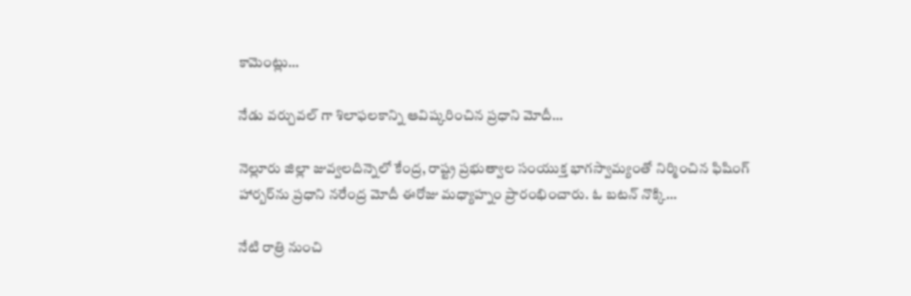కామెంట్లు…

నేడు వర్చువల్ గా శిలాఫలకాన్ని ఆవిష్కరించిన ప్రధాని మోదీ…

నెల్లూరు జిల్లా జువ్వలదిన్నెలో కేంద్ర, రాష్ట్ర ప్రభుత్వాల సంయుక్త భాగస్వామ్యంతో నిర్మించిన ఫిషింగ్ హార్బర్‌ను ప్రధాని నరేంద్ర మోదీ ఈరోజు మధ్యాహ్నం ప్రారంభించారు. ఓ బటన్ నొక్కి…

నేటి రాత్రి నుంచి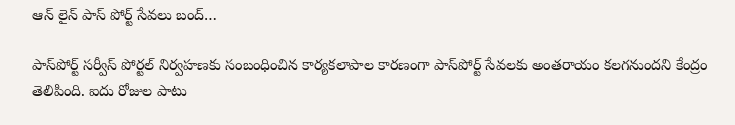ఆన్ లైన్ పాస్ పోర్ట్ సేవలు బంద్…

పాస్‌పోర్ట్ సర్వీస్ పోర్టల్ నిర్వహణకు సంబంధించిన కార్యకలాపాల కారణంగా పాస్‌పోర్ట్ సేవలకు అంతరాయం కలగనుందని కేంద్రం తెలిపింది. ఐదు రోజుల పాటు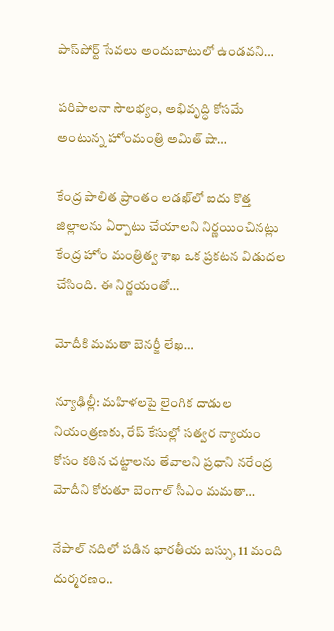పాస్‌పోర్ట్ సేవలు అందుబాటులో ఉండవని…

పరిపాలనా సౌలభ్యం, అభివృద్ధి కోసమే అంటున్న హోంమంత్రి అమిత్ షా…

కేంద్ర పాలిత ప్రాంతం లడఖ్‌లో ఐదు కొత్త జిల్లాలను ఏర్పాటు చేయాలని నిర్ణయించినట్లు కేంద్ర హోం మంత్రిత్వ శాఖ ఒక ప్రకటన విడుదల చేసింది. ఈ నిర్ణయంతో…

మోదీకి మమతా బెనర్జీ లేఖ…

న్యూఢిల్లీ: మహిళలపై లైంగిక దాడుల నియంత్రణకు, రేప్ కేసుల్లో సత్వర న్యాయం కోసం కఠిన చట్టాలను తేవాలని ప్రధాని నరేంద్ర మోదీని కోరుతూ బెంగాల్ సీఎం మమతా…

నేపాల్ నదిలో పడిన భారతీయ బస్సు, 11 మంది దుర్మరణం..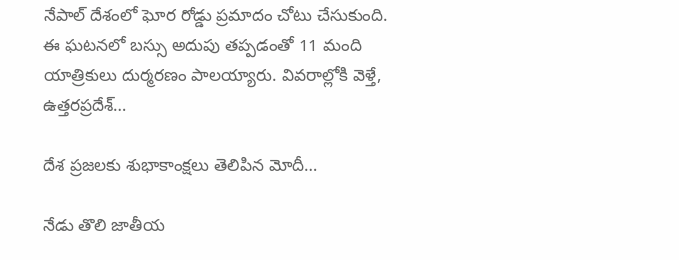నేపాల్ దేశంలో ఘోర రోడ్డు ప్రమాదం చోటు చేసుకుంది. ఈ ఘటనలో బస్సు అదుపు తప్పడంతో 11 మంది యాత్రికులు దుర్మరణం పాలయ్యారు. వివరాల్లోకి వెళ్తే, ఉత్తరప్రదేశ్‌…

దేశ ప్రజలకు శుభాకాంక్షలు తెలిపిన మోదీ…

నేడు తొలి జాతీయ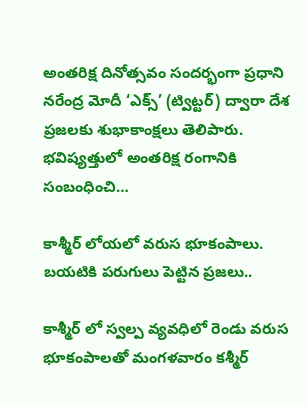అంతరిక్ష దినోత్సవం సందర్భంగా ప్రధాని నరేంద్ర మోదీ ‘ఎక్స్’ (ట్విట్టర్) ద్వారా దేశ ప్రజలకు శుభాకాంక్షలు తెలిపారు. భవిష్యత్తులో అంతరిక్ష రంగానికి సంబంధించి…

కాశ్మీర్ లోయలో వరుస భూకంపాలు. బయటికి పరుగులు పెట్టిన ప్రజలు..

కాశ్మీర్ లో స్వల్ప వ్యవధిలో రెండు వరుస భూకంపాలతో మంగళవారం కశ్మీర్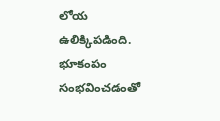లోయ ఉలిక్కిపడింది. భూకంపం సంభవించడంతో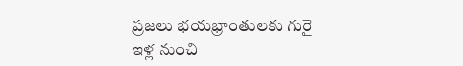ప్రజలు భయభ్రాంతులకు గురై ఇళ్ల నుంచి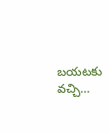బయటకు వచ్చి…